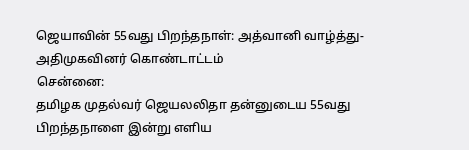ஜெயாவின் 55வது பிறந்தநாள்: அத்வானி வாழ்த்து- அதிமுகவினர் கொண்டாட்டம்
சென்னை:
தமிழக முதல்வர் ஜெயலலிதா தன்னுடைய 55வது பிறந்தநாளை இன்று எளிய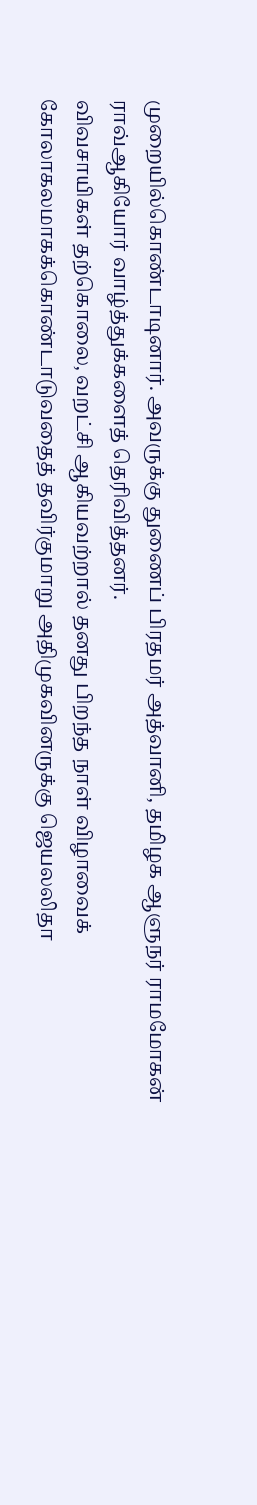முறையில்கொண்டாடினார். அவருக்கு துணைப் பிரதமர் அத்வானி, தமிழக ஆளுநர் ராமமோகன் ராவ்ஆகியோர் வாழ்த்துக்களைத் தெரிவித்தனர்.
விவசாயிகள் தற்கொலை, வறட்சி ஆகியவற்றால் தனது பிறந்த நாள் விழாவைக் கோலாகலமாகக்கொண்டாடுவதைத் தவிர்குமாறு அதிமுகவினருக்கு ஜெயலலிதா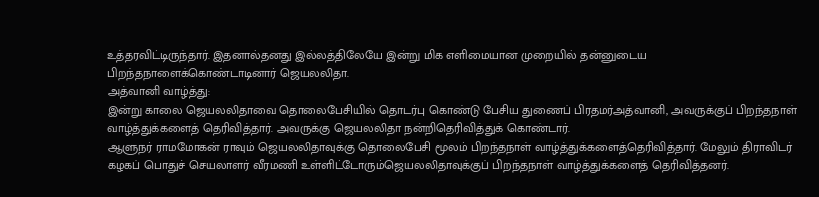உத்தரவிட்டிருந்தார். இதனால்தனது இல்லத்திலேயே இன்று மிக எளிமையான முறையில் தன்னுடைய பிறந்தநாளைக்கொண்டாடினார் ஜெயலலிதா.
அத்வானி வாழ்த்து:
இன்று காலை ஜெயலலிதாவை தொலைபேசியில் தொடர்பு கொண்டு பேசிய துணைப் பிரதமர்அத்வானி, அவருக்குப் பிறந்தநாள் வாழ்த்துக்களைத் தெரிவித்தார். அவருக்கு ஜெயலலிதா நன்றிதெரிவித்துக் கொண்டார்.
ஆளுநர் ராமமோகன் ராவும் ஜெயலலிதாவுக்கு தொலைபேசி மூலம் பிறந்தநாள் வாழ்த்துக்களைத்தெரிவித்தார். மேலும் திராவிடர் கழகப் பொதுச் செயலாளர் வீரமணி உள்ளிட்டோரும்ஜெயலலிதாவுக்குப் பிறந்தநாள் வாழ்த்துக்களைத் தெரிவித்தனர்.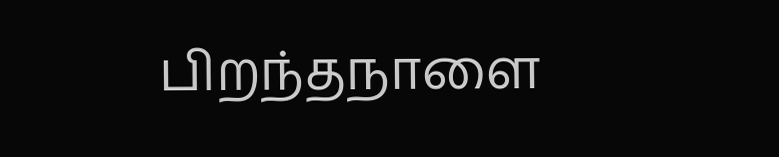பிறந்தநாளை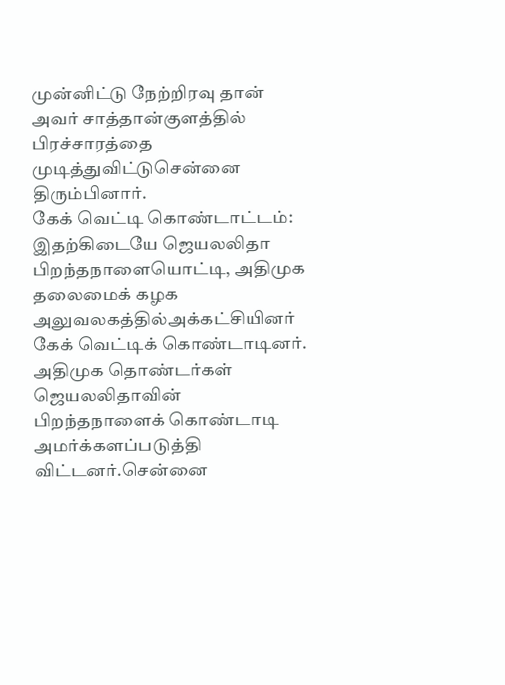முன்னிட்டு நேற்றிரவு தான் அவர் சாத்தான்குளத்தில் பிரச்சாரத்தை முடித்துவிட்டுசென்னை திரும்பினார்.
கேக் வெட்டி கொண்டாட்டம்:
இதற்கிடையே ஜெயலலிதா பிறந்தநாளையொட்டி, அதிமுக தலைமைக் கழக அலுவலகத்தில்அக்கட்சியினர் கேக் வெட்டிக் கொண்டாடினர்.
அதிமுக தொண்டர்கள் ஜெயலலிதாவின் பிறந்தநாளைக் கொண்டாடி அமர்க்களப்படுத்தி விட்டனர்.சென்னை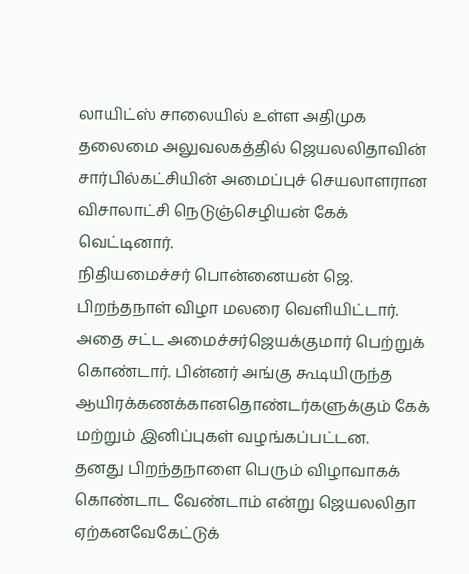லாயிட்ஸ் சாலையில் உள்ள அதிமுக தலைமை அலுவலகத்தில் ஜெயலலிதாவின் சார்பில்கட்சியின் அமைப்புச் செயலாளரான விசாலாட்சி நெடுஞ்செழியன் கேக் வெட்டினார்.
நிதியமைச்சர் பொன்னையன் ஜெ. பிறந்தநாள் விழா மலரை வெளியிட்டார். அதை சட்ட அமைச்சர்ஜெயக்குமார் பெற்றுக் கொண்டார். பின்னர் அங்கு கூடியிருந்த ஆயிரக்கணக்கானதொண்டர்களுக்கும் கேக் மற்றும் இனிப்புகள் வழங்கப்பட்டன.
தனது பிறந்தநாளை பெரும் விழாவாகக் கொண்டாட வேண்டாம் என்று ஜெயலலிதா ஏற்கனவேகேட்டுக்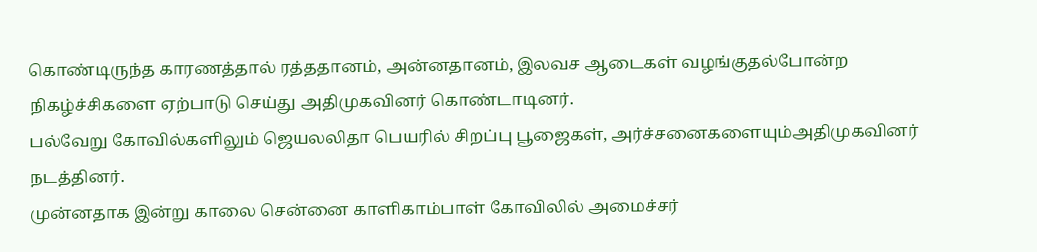கொண்டிருந்த காரணத்தால் ரத்ததானம், அன்னதானம், இலவச ஆடைகள் வழங்குதல்போன்ற நிகழ்ச்சிகளை ஏற்பாடு செய்து அதிமுகவினர் கொண்டாடினர்.
பல்வேறு கோவில்களிலும் ஜெயலலிதா பெயரில் சிறப்பு பூஜைகள், அர்ச்சனைகளையும்அதிமுகவினர் நடத்தினர்.
முன்னதாக இன்று காலை சென்னை காளிகாம்பாள் கோவிலில் அமைச்சர்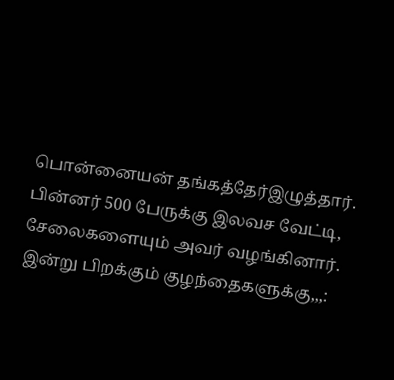பொன்னையன் தங்கத்தேர்இழுத்தார். பின்னர் 500 பேருக்கு இலவச வேட்டி, சேலைகளையும் அவர் வழங்கினார்.
இன்று பிறக்கும் குழந்தைகளுக்கு,,,: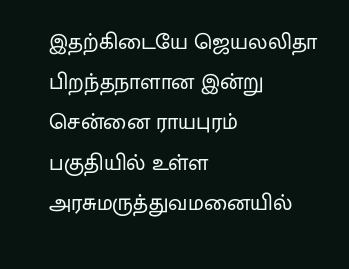இதற்கிடையே ஜெயலலிதா பிறந்தநாளான இன்று சென்னை ராயபுரம் பகுதியில் உள்ள அரசுமருத்துவமனையில்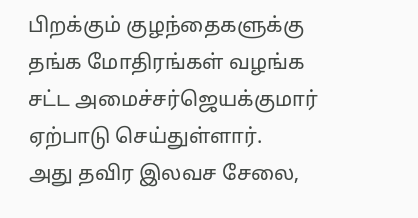பிறக்கும் குழந்தைகளுக்கு தங்க மோதிரங்கள் வழங்க சட்ட அமைச்சர்ஜெயக்குமார் ஏற்பாடு செய்துள்ளார்.
அது தவிர இலவச சேலை,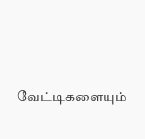வேட்டிகளையும்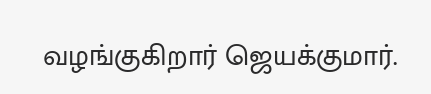வழங்குகிறார் ஜெயக்குமார்.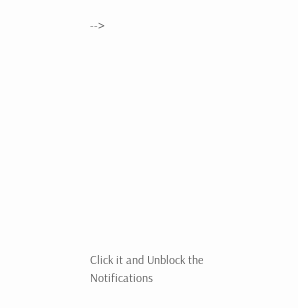-->












Click it and Unblock the Notifications